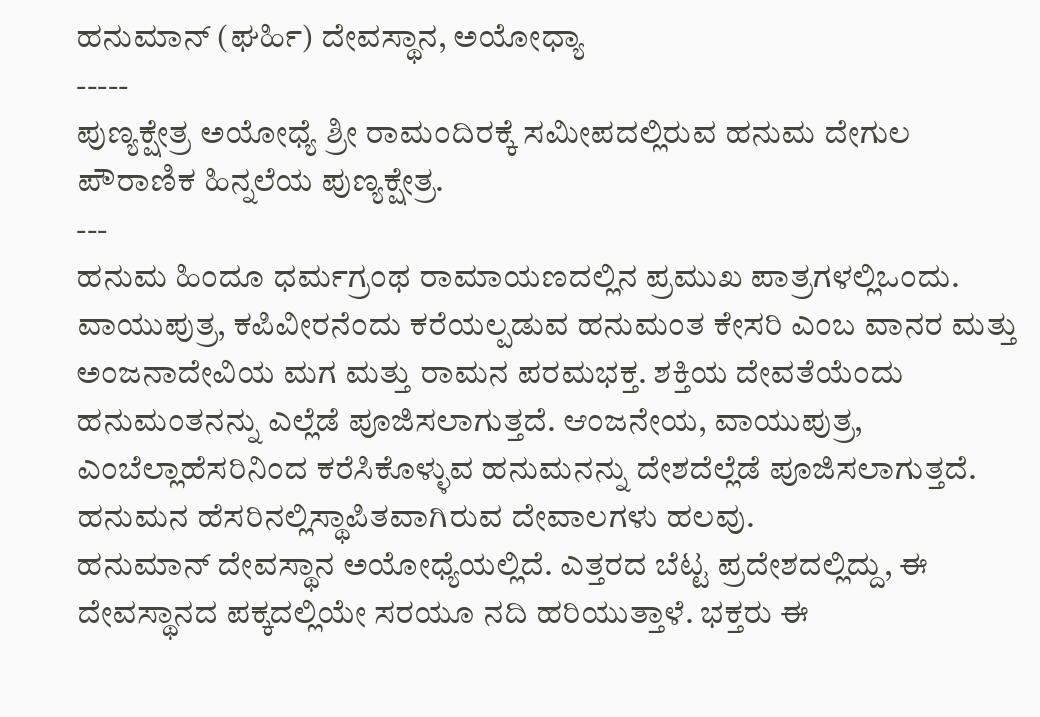ಹನುಮಾನ್ (ಘರ್ಹಿ) ದೇವಸ್ಥಾನ, ಅಯೋಧ್ಯಾ
-----
ಪುಣ್ಯಕ್ಷೇತ್ರ ಅಯೋಧ್ಯೆ ಶ್ರೀ ರಾಮಂದಿರಕ್ಕೆ ಸಮೀಪದಲ್ಲಿರುವ ಹನುಮ ದೇಗುಲ ಪೌರಾಣಿಕ ಹಿನ್ನಲೆಯ ಪುಣ್ಯಕ್ಷೇತ್ರ.
---
ಹನುಮ ಹಿಂದೂ ಧರ್ಮಗ್ರಂಥ ರಾಮಾಯಣದಲ್ಲಿನ ಪ್ರಮುಖ ಪಾತ್ರಗಳಲ್ಲಿಒಂದು. ವಾಯುಪುತ್ರ, ಕಪಿವೀರನೆಂದು ಕರೆಯಲ್ಪಡುವ ಹನುಮಂತ ಕೇಸರಿ ಎಂಬ ವಾನರ ಮತ್ತು ಅಂಜನಾದೇವಿಯ ಮಗ ಮತ್ತು ರಾಮನ ಪರಮಭಕ್ತ. ಶಕ್ತಿಯ ದೇವತೆಯೆಂದು ಹನುಮಂತನನ್ನು ಎಲ್ಲೆಡೆ ಪೂಜಿಸಲಾಗುತ್ತದೆ. ಆಂಜನೇಯ, ವಾಯುಪುತ್ರ, ಎಂಬೆಲ್ಲಾಹೆಸರಿನಿಂದ ಕರೆಸಿಕೊಳ್ಳುವ ಹನುಮನನ್ನು ದೇಶದೆಲ್ಲೆಡೆ ಪೂಜಿಸಲಾಗುತ್ತದೆ. ಹನುಮನ ಹೆಸರಿನಲ್ಲಿಸ್ಥಾಪಿತವಾಗಿರುವ ದೇವಾಲಗಳು ಹಲವು.
ಹನುಮಾನ್ ದೇವಸ್ಥಾನ ಅಯೋಧ್ಯೆಯಲ್ಲಿದೆ. ಎತ್ತರದ ಬೆಟ್ಟ ಪ್ರದೇಶದಲ್ಲಿದ್ದು, ಈ ದೇವಸ್ಥಾನದ ಪಕ್ಕದಲ್ಲಿಯೇ ಸರಯೂ ನದಿ ಹರಿಯುತ್ತಾಳೆ. ಭಕ್ತರು ಈ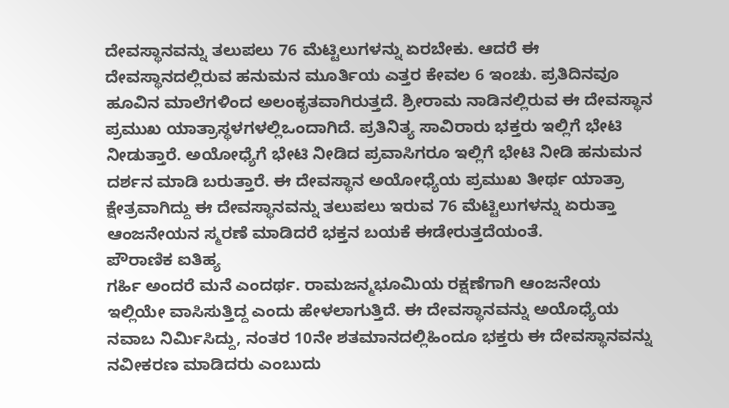ದೇವಸ್ಥಾನವನ್ನು ತಲುಪಲು 76 ಮೆಟ್ಟಿಲುಗಳನ್ನು ಏರಬೇಕು. ಆದರೆ ಈ ದೇವಸ್ಥಾನದಲ್ಲಿರುವ ಹನುಮನ ಮೂರ್ತಿಯ ಎತ್ತರ ಕೇವಲ 6 ಇಂಚು. ಪ್ರತಿದಿನವೂ ಹೂವಿನ ಮಾಲೆಗಳಿಂದ ಅಲಂಕೃತವಾಗಿರುತ್ತದೆ. ಶ್ರೀರಾಮ ನಾಡಿನಲ್ಲಿರುವ ಈ ದೇವಸ್ಥಾನ ಪ್ರಮುಖ ಯಾತ್ರಾಸ್ಥಳಗಳಲ್ಲಿಒಂದಾಗಿದೆ. ಪ್ರತಿನಿತ್ಯ ಸಾವಿರಾರು ಭಕ್ತರು ಇಲ್ಲಿಗೆ ಭೇಟಿ ನೀಡುತ್ತಾರೆ. ಅಯೋಧ್ಯೆಗೆ ಭೇಟಿ ನೀಡಿದ ಪ್ರವಾಸಿಗರೂ ಇಲ್ಲಿಗೆ ಭೇಟಿ ನೀಡಿ ಹನುಮನ ದರ್ಶನ ಮಾಡಿ ಬರುತ್ತಾರೆ. ಈ ದೇವಸ್ಥಾನ ಅಯೋಧ್ಯೆಯ ಪ್ರಮುಖ ತೀರ್ಥ ಯಾತ್ರಾ ಕ್ಷೇತ್ರವಾಗಿದ್ದು ಈ ದೇವಸ್ಥಾನವನ್ನು ತಲುಪಲು ಇರುವ 76 ಮೆಟ್ಟಿಲುಗಳನ್ನು ಏರುತ್ತಾ ಆಂಜನೇಯನ ಸ್ಮರಣೆ ಮಾಡಿದರೆ ಭಕ್ತನ ಬಯಕೆ ಈಡೇರುತ್ತದೆಯಂತೆ.
ಪೌರಾಣಿಕ ಐತಿಹ್ಯ
ಗರ್ಹಿ ಅಂದರೆ ಮನೆ ಎಂದರ್ಥ. ರಾಮಜನ್ಮಭೂಮಿಯ ರಕ್ಷಣೆಗಾಗಿ ಆಂಜನೇಯ ಇಲ್ಲಿಯೇ ವಾಸಿಸುತ್ತಿದ್ದ ಎಂದು ಹೇಳಲಾಗುತ್ತಿದೆ. ಈ ದೇವಸ್ಥಾನವನ್ನು ಅಯೊಧ್ಯೆಯ ನವಾಬ ನಿರ್ಮಿಸಿದ್ದು, ನಂತರ 10ನೇ ಶತಮಾನದಲ್ಲಿಹಿಂದೂ ಭಕ್ತರು ಈ ದೇವಸ್ಥಾನವನ್ನು ನವೀಕರಣ ಮಾಡಿದರು ಎಂಬುದು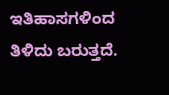ಇತಿಹಾಸಗಳಿಂದ ತಿಳಿದು ಬರುತ್ತದೆ.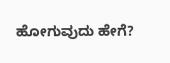ಹೋಗುವುದು ಹೇಗೆ?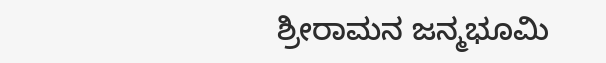ಶ್ರೀರಾಮನ ಜನ್ಮಭೂಮಿ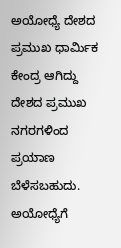ಅಯೋಧ್ಯೆ ದೇಶದ ಪ್ರಮುಖ ಧಾರ್ಮಿಕ ಕೇಂದ್ರ ಆಗಿದ್ದು ದೇಶದ ಪ್ರಮುಖ ನಗರಗಳಿಂದ ಪ್ರಯಾಣ ಬೆಳೆಸಬಹುದು. ಅಯೋಧ್ಯೆಗೆ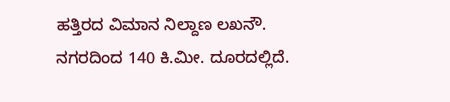ಹತ್ತಿರದ ವಿಮಾನ ನಿಲ್ದಾಣ ಲಖನೌ. ನಗರದಿಂದ 140 ಕಿ.ಮೀ. ದೂರದಲ್ಲಿದೆ.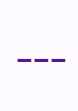---